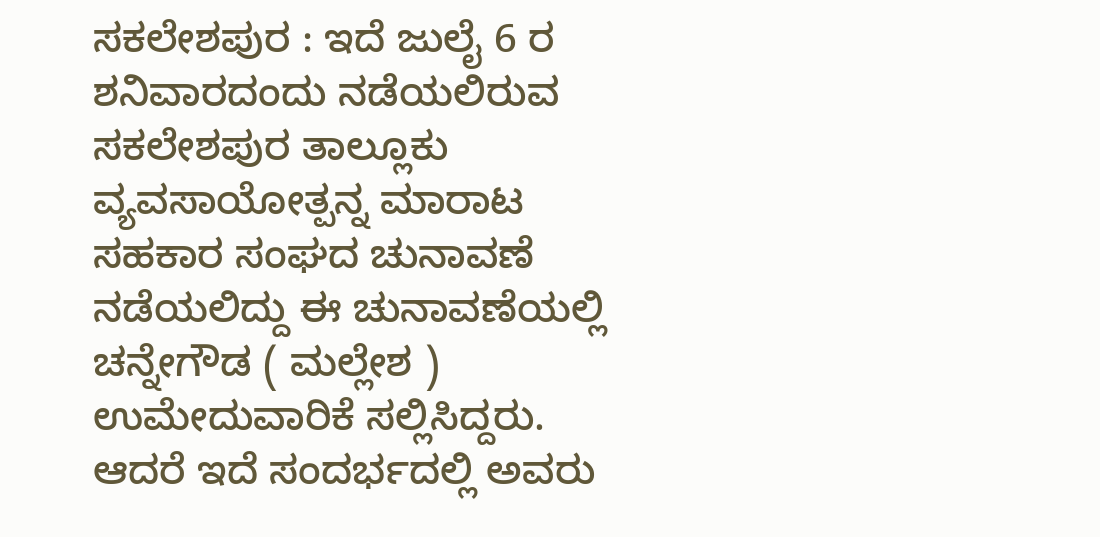ಸಕಲೇಶಪುರ : ಇದೆ ಜುಲೈ 6 ರ ಶನಿವಾರದಂದು ನಡೆಯಲಿರುವ ಸಕಲೇಶಪುರ ತಾಲ್ಲೂಕು ವ್ಯವಸಾಯೋತ್ಪನ್ನ ಮಾರಾಟ ಸಹಕಾರ ಸಂಘದ ಚುನಾವಣೆ ನಡೆಯಲಿದ್ದು ಈ ಚುನಾವಣೆಯಲ್ಲಿ ಚನ್ನೇಗೌಡ ( ಮಲ್ಲೇಶ ) ಉಮೇದುವಾರಿಕೆ ಸಲ್ಲಿಸಿದ್ದರು.
ಆದರೆ ಇದೆ ಸಂದರ್ಭದಲ್ಲಿ ಅವರು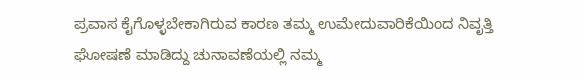ಪ್ರವಾಸ ಕೈಗೊಳ್ಳಬೇಕಾಗಿರುವ ಕಾರಣ ತಮ್ಮ ಉಮೇದುವಾರಿಕೆಯಿಂದ ನಿವೃತ್ತಿ ಘೋಷಣೆ ಮಾಡಿದ್ದು ಚುನಾವಣೆಯಲ್ಲಿ ನಮ್ಮ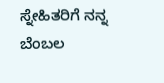ಸ್ನೇಹಿತರಿಗೆ ನನ್ನ ಬೆಂಬಲ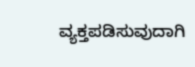ವ್ಯಕ್ತಪಡಿಸುವುದಾಗಿ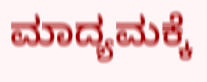ಮಾದ್ಯಮಕ್ಕೆ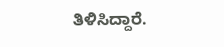ತಿಳಿಸಿದ್ದಾರೆ.